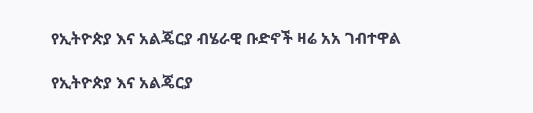የኢትዮጵያ እና አልጄርያ ብሄራዊ ቡድኖች ዛሬ አአ ገብተዋል

የኢትዮጵያ እና አልጄርያ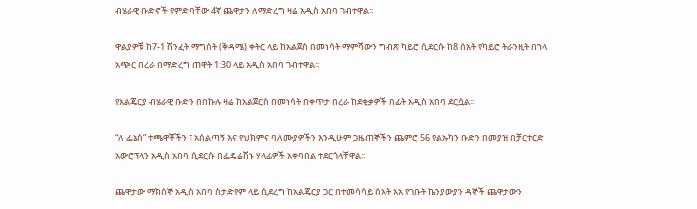ብሄራዊ ቡድኖች የምድባቸው 4ኛ ጨዋታን ለማድረግ ዛሬ አዲስ አበባ ገብተዋል፡፡

ዋልያዎቹ ከ7-1 ሽንፈት ማግስት (ቅዳሜ) ቀትር ላይ ከአልጀስ በመነሳት ማምሻውን ግብጽ ካይሮ ሲደርሱ ከ8 ሰአት የካይሮ ትራንዚት በኀላ አጭር በረራ በማድረግ ጠዋት 1:30 ላይ አዲስ አበባ ገብተዋል፡፡

የአልጄርያ ብሄራዊ ቡድን በበኩሉ ዛሬ ከአልጀርስ በመነሳት በቀጥታ በረራ ከደቂቃዎች በፊት አዲስ አበባ ደርሷል፡፡

“ለ ፌኔስ” ተጫዋቾችን ፣ አሰልጣኝ እና የህክምና ባለሙያዎችን እንዲሁም ጋዜጠኞችን ጨምሮ 56 የልኡካን ቡድን በመያዝ በቻርተርድ አውሮፕላን አዲስ አበባ ሲደርሱ በፌዴሬሽኑ ሃላፊዎች አቀባበል ተደርጎላቸዋል፡፡

ጨዋታው ማክሰኞ አዲስ አበባ ስታድየም ላይ ሲደረግ ከአልጄርያ ጋር በተመሳሳይ ሰአት አአ የገቡት ኬንያውያን ዳኞች ጨዋታውን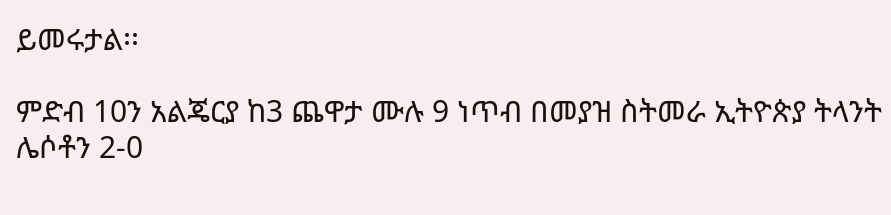ይመሩታል፡፡

ምድብ 10ን አልጄርያ ከ3 ጨዋታ ሙሉ 9 ነጥብ በመያዝ ስትመራ ኢትዮጵያ ትላንት ሌሶቶን 2-0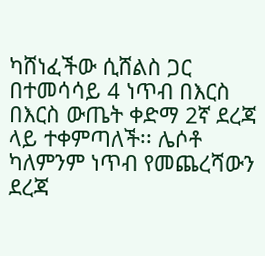ካሸነፈችው ሲሸልስ ጋር በተመሳሳይ 4 ነጥብ በእርስ በእርስ ውጤት ቀድማ 2ኛ ደረጃ ላይ ተቀምጣለች፡፡ ሌሶቶ ካለምንም ነጥብ የመጨረሻውን ደረጃ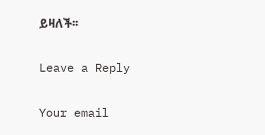ይዛለች፡፡

Leave a Reply

Your email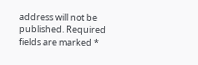address will not be published. Required fields are marked *